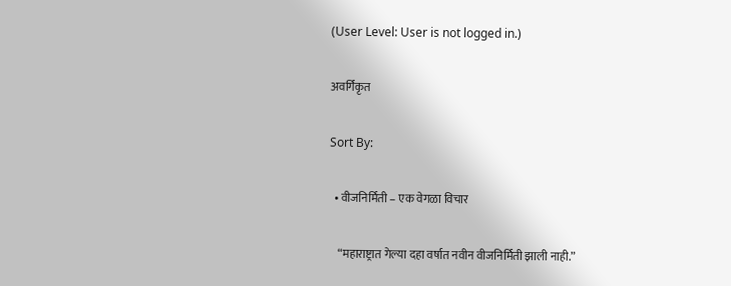(User Level: User is not logged in.)

अवर्गिकृत

Sort By:

  • वीजनिर्मिती – एक वेगळा विचार

    “महाराष्ट्रात गेल्या दहा वर्षात नवीन वीजनिर्मिती झाली नाही.”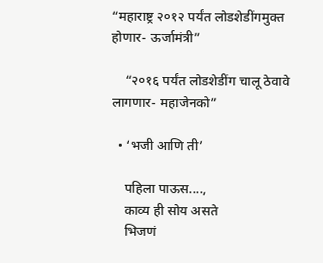“महाराष्ट्र २०१२ पर्यंत लोडशेडींगमुक्त होणार- ऊर्जामंत्री”

    “२०१६ पर्यंत लोडशेडींग चालू ठेवावे लागणार- महाजेनको”

  • ‘भजी आणि ती’

    पहिला पाऊस....,
    काव्य ही सोय असते
    भिजणं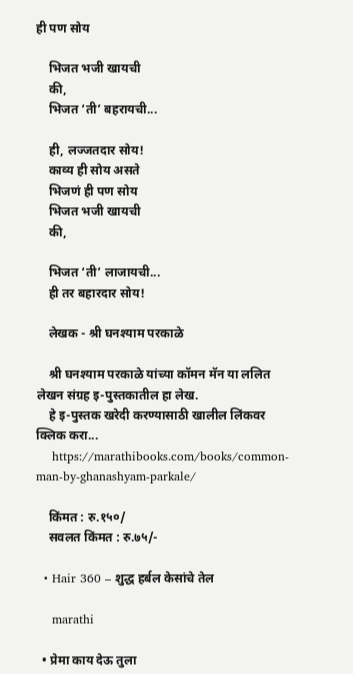ही पण सोय

    भिजत भजी खायची
    की,
    भिजत ‘ती’ बहरायची...

    ही, लज्जतदार सोय!
    काव्य ही सोय असते
    भिजणं ही पण सोय
    भिजत भजी खायची
    की,

    भिजत ‘ती’ लाजायची...
    ही तर बहारदार सोय!

    लेखक - श्री घनश्याम परकाळे

    श्री घनश्याम परकाळे यांच्या कॉमन मॅन या ललित लेखन संग्रह इ-पुस्तकातील हा लेख.
    हे इ-पुस्तक खरेदी करण्यासाठी खालील लिंकवर क्लिक करा...
    https://marathibooks.com/books/common-man-by-ghanashyam-parkale/

    किंमत : रु.१५०/
    सवलत किंमत : रु.७५/-

  • Hair 360 – शुद्ध हर्बल केसांचे तेल

    marathi

  • प्रेमा काय देऊ तुला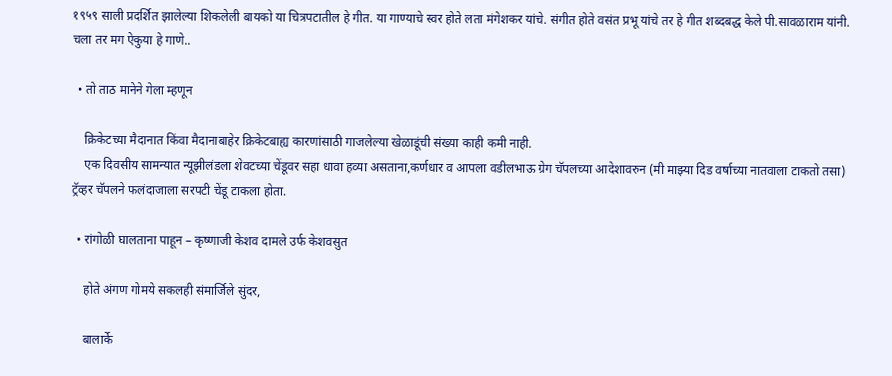१९५९ साली प्रदर्शित झालेल्या शिकलेली बायको या चित्रपटातील हे गीत. या गाण्याचे स्वर होते लता मंगेशकर यांचे. संगीत होते वसंत प्रभू यांचे तर हे गीत शब्दबद्ध केले पी.सावळाराम यांनी. चला तर मग ऐकुया हे गाणे..

  • तो ताठ मानेने गेला म्हणून

    क्रिकेटच्या मैदानात किंवा मैदानाबाहेर क्रिकेटबाह्य कारणांसाठी गाजलेल्या खेळाडूंची संख्या काही कमी नाही.
    एक दिवसीय सामन्यात न्यूझीलंडला शेवटच्या चेंडूवर सहा धावा हव्या असताना,कर्णधार व आपला वडीलभाऊ ग्रेग चॅपलच्या आदेशावरुन (मी माझ्या दिड वर्षाच्या नातवाला टाकतो तसा) ट्रॅव्हर चॅपलने फलंदाजाला सरपटी चेंडू टाकला होता.

  • रांगोळी घालताना पाहून – कृष्णाजी केशव दामले उर्फ केशवसुत

    होते अंगण गोमये सकलही संमार्जिले सुंदर,

    बालार्के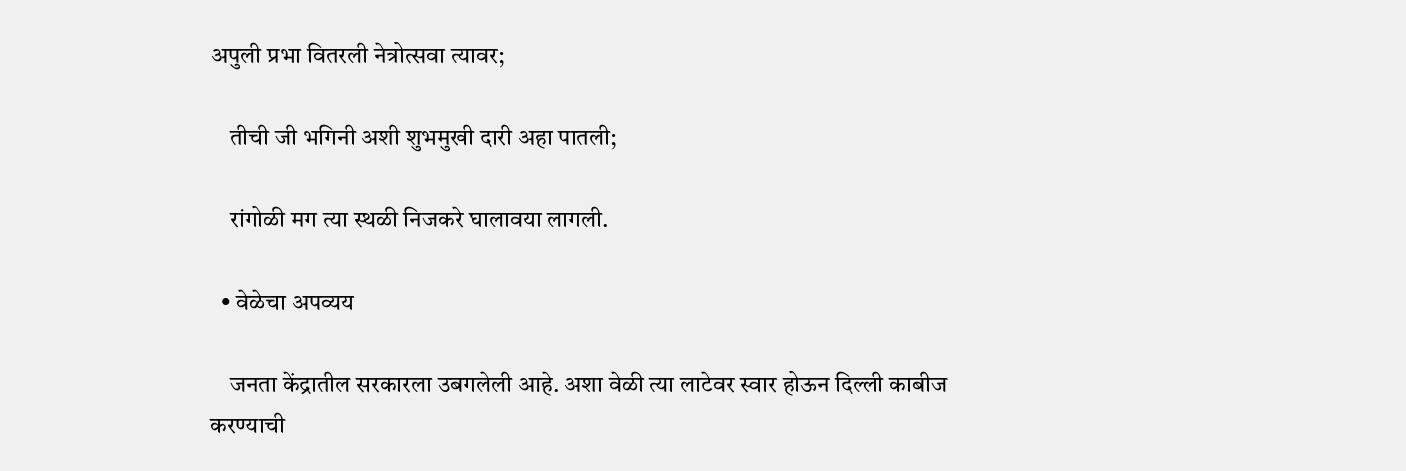अपुली प्रभा वितरली नेत्रोत्सवा त्यावर;

    तीची जी भगिनी अशी शुभमुखी दारी अहा पातली;

    रांगोळी मग त्या स्थळी निजकरे घालावया लागली.

  • वेळेचा अपव्यय

    जनता केंद्रातील सरकारला उबगलेली आहे. अशा वेळी त्या लाटेवर स्वार होऊन दिल्ली काबीज करण्याची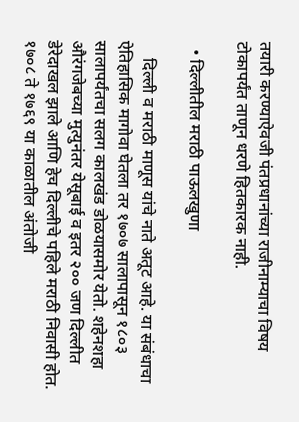तयारी करण्याऐवजी पंतप्रधानांच्या राजीनाम्याचा विषय टोकापर्यंत ताणून धरणे हितकारक नाही.

  • दिल्लीतील मराठी पाऊलखुणा

    दिल्ली व मराठी माणूस यांचे नाते अतूट आहे. या संबंधाचा ऐतिहासिक मागोवा घेतला तर १७०७ सालापासून १८०३ सालापर्यंतचा सलग कालखंड डोळयासमोर येतो. शहेनशहा औरंगजेबच्या मुत्युनंतर येसूबाई व इतर २०० जण दिल्लीत डेरेदाखल झाले आणि हेच दिल्लीचे पहिले मराठी निवासी होत. १७०८ ते १७६९ या काळातील अंतोजी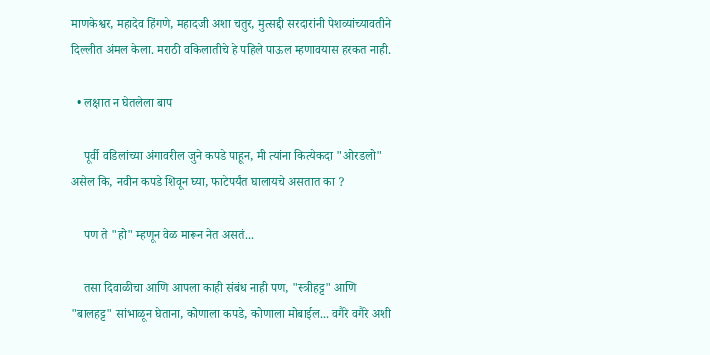माणकेश्वर, महादेव हिंगणे, महादजी अशा चतुर, मुत्सद्दी सरदारांनी पेशव्यांच्यावतीने दिल्लीत अंमल केला. मराठी वकिलातीचे हे पहिले पाऊल म्हणावयास हरकत नाही.

  • लक्षात न घेतलेला बाप

    पूर्वी वडिलांच्या अंगावरील जुने कपडे पाहून, मी त्यांना कित्येकदा "ओरडलो" असेल कि, नवीन कपडे शिवून घ्या, फाटेपर्यंत घालायचे असतात का ?

    पण ते "हो" म्हणून वेळ मारून नेत असतं...

    तसा दिवाळीचा आणि आपला काही संबंध नाही पण, "स्त्रीहट्ट" आणि "बालहट्ट" सांभाळून घेताना, कोणाला कपडे, कोणाला मोबाईल... वगैरे वगैरे अशी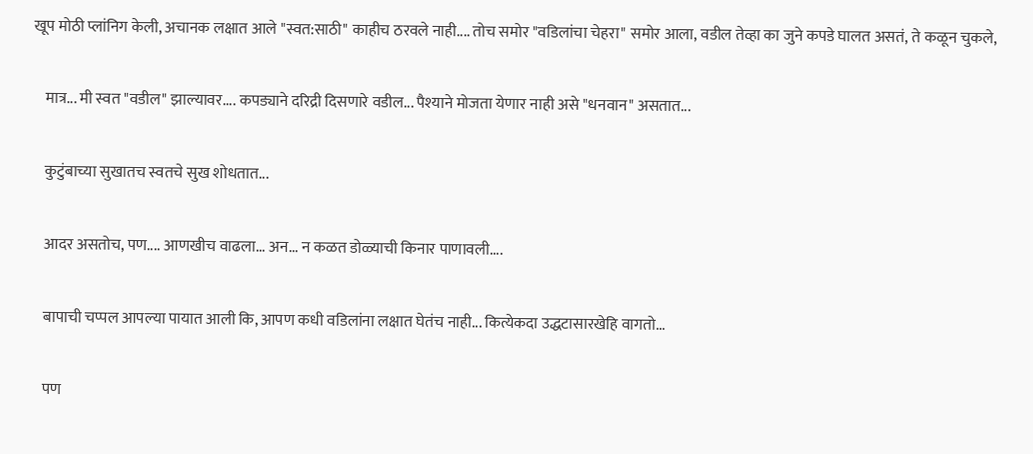खूप मोठी प्लांनिग केली, अचानक लक्षात आले "स्वत:साठी" काहीच ठरवले नाही.... तोच समोर "वडिलांचा चेहरा" समोर आला, वडील तेव्हा का जुने कपडे घालत असतं, ते कळून चुकले,

    मात्र... मी स्वत "वडील" झाल्यावर.... कपड्याने दरिद्री दिसणारे वडील... पैश्याने मोजता येणार नाही असे "धनवान" असतात...

    कुटुंबाच्या सुखातच स्वतचे सुख शोधतात...

    आदर असतोच, पण.... आणखीच वाढला... अन... न कळत डोळ्याची किनार पाणावली....

    बापाची चप्पल आपल्या पायात आली कि, आपण कधी वडिलांना लक्षात घेतंच नाही... कित्येकदा उद्धटासारखेहि वागतो...

    पण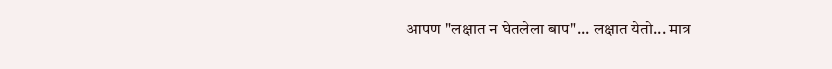आपण "लक्षात न घेतलेला बाप"... लक्षात येतो... मात्र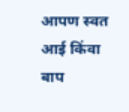आपण स्वत आई किंवा बाप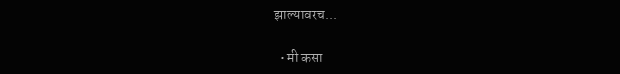झाल्यावरच...

  • मी कसा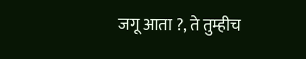जगू आता ?, ते तुम्हीच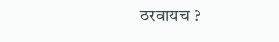ठरवायच ?